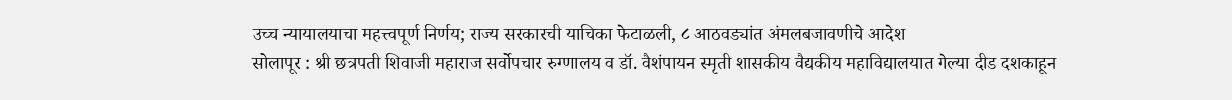उच्च न्यायालयाचा महत्त्वपूर्ण निर्णय; राज्य सरकारची याचिका फेटाळली, ८ आठवड्यांत अंमलबजावणीचे आदेश
सोलापूर : श्री छत्रपती शिवाजी महाराज सर्वोपचार रुग्णालय व डॉ. वैशंपायन स्मृती शासकीय वैद्यकीय महाविद्यालयात गेल्या दीड दशकाहून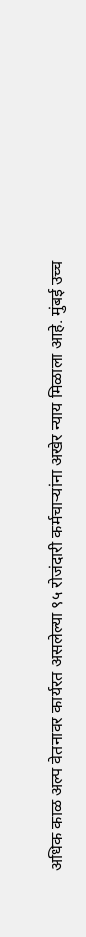अधिक काळ अल्प वेतनावर कार्यरत असलेल्या ९५ रोजंदारी कर्मचाऱ्यांना अखेर न्याय मिळाला आहे. मुंबई उच्च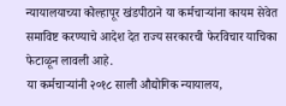न्यायालयाच्या कोल्हापूर खंडपीठाने या कर्मचाऱ्यांना कायम सेवेत समाविष्ट करण्याचे आदेश देत राज्य सरकारची फेरविचार याचिका फेटाळून लावली आहे.
या कर्मचाऱ्यांनी २०१८ साली औद्योगिक न्यायालय,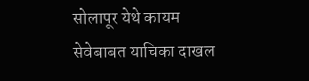सोलापूर येथे कायम सेवेबाबत याचिका दाखल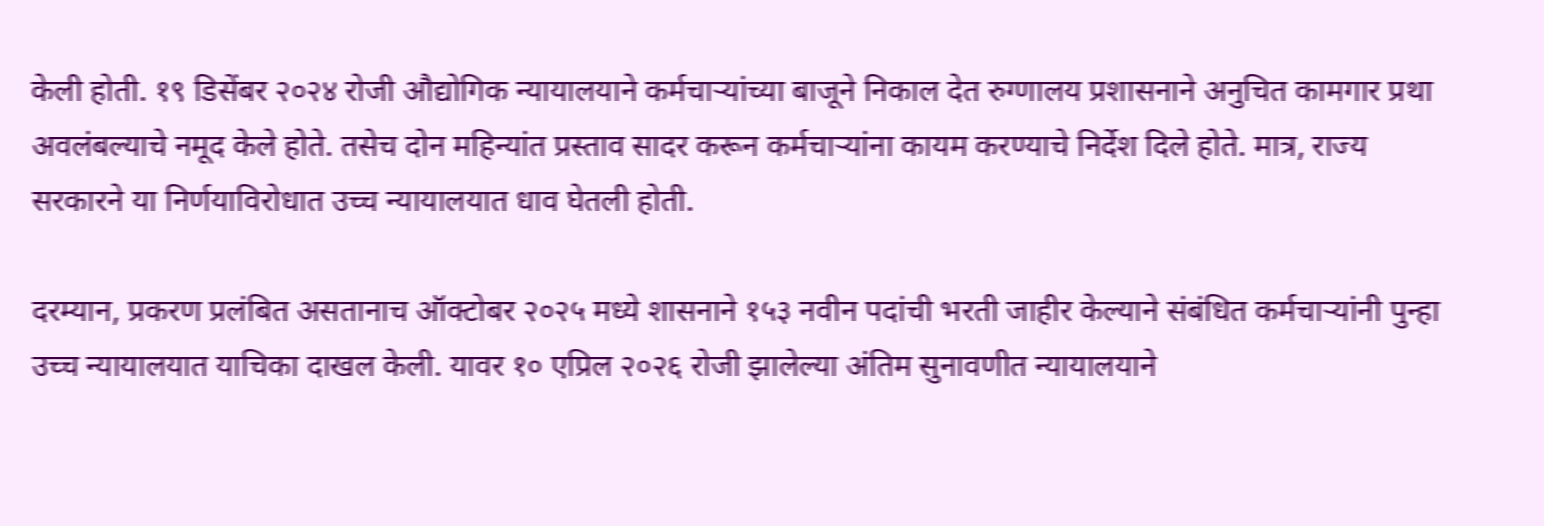केली होती. १९ डिसेंबर २०२४ रोजी औद्योगिक न्यायालयाने कर्मचाऱ्यांच्या बाजूने निकाल देत रुग्णालय प्रशासनाने अनुचित कामगार प्रथा अवलंबल्याचे नमूद केले होते. तसेच दोन महिन्यांत प्रस्ताव सादर करून कर्मचाऱ्यांना कायम करण्याचे निर्देश दिले होते. मात्र, राज्य सरकारने या निर्णयाविरोधात उच्च न्यायालयात धाव घेतली होती.

दरम्यान, प्रकरण प्रलंबित असतानाच ऑक्टोबर २०२५ मध्ये शासनाने १५३ नवीन पदांची भरती जाहीर केल्याने संबंधित कर्मचाऱ्यांनी पुन्हा उच्च न्यायालयात याचिका दाखल केली. यावर १० एप्रिल २०२६ रोजी झालेल्या अंतिम सुनावणीत न्यायालयाने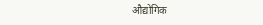औद्योगिक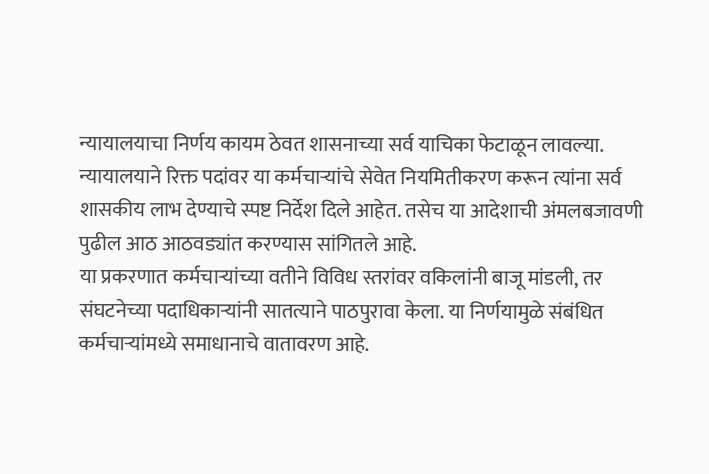न्यायालयाचा निर्णय कायम ठेवत शासनाच्या सर्व याचिका फेटाळून लावल्या. न्यायालयाने रिक्त पदांवर या कर्मचाऱ्यांचे सेवेत नियमितीकरण करून त्यांना सर्व शासकीय लाभ देण्याचे स्पष्ट निर्देश दिले आहेत. तसेच या आदेशाची अंमलबजावणी पुढील आठ आठवड्यांत करण्यास सांगितले आहे.
या प्रकरणात कर्मचाऱ्यांच्या वतीने विविध स्तरांवर वकिलांनी बाजू मांडली, तर संघटनेच्या पदाधिकाऱ्यांनी सातत्याने पाठपुरावा केला. या निर्णयामुळे संबंधित कर्मचाऱ्यांमध्ये समाधानाचे वातावरण आहे.